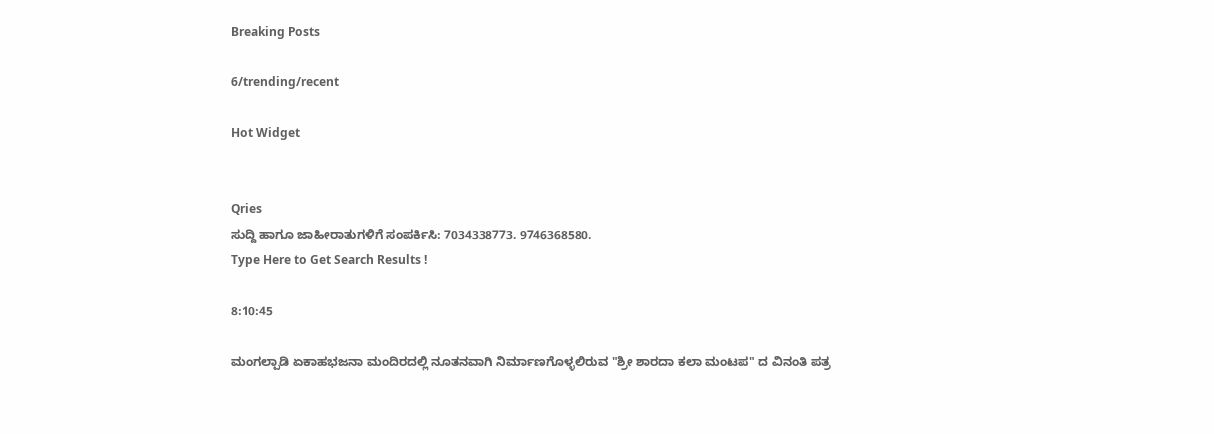Breaking Posts

6/trending/recent

Hot Widget


Qries
ಸುದ್ದಿ ಹಾಗೂ ಜಾಹೀರಾತುಗಳಿಗೆ ಸಂಪರ್ಕಿಸಿ: 7034338773. 9746368580.
Type Here to Get Search Results !

8:10:45

ಮಂಗಲ್ಪಾಡಿ ಏಕಾಹಭಜನಾ ಮಂದಿರದಲ್ಲಿ ನೂತನವಾಗಿ ನಿರ್ಮಾಣಗೊಳ್ಳಲಿರುವ "ಶ್ರೀ ಶಾರದಾ ಕಲಾ ಮಂಟಪ" ದ ವಿನಂತಿ ಪತ್ರ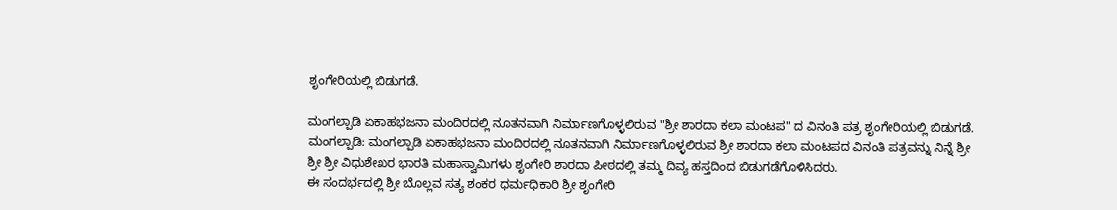ಶೃಂಗೇರಿಯಲ್ಲಿ ಬಿಡುಗಡೆ.

ಮಂಗಲ್ಪಾಡಿ ಏಕಾಹಭಜನಾ ಮಂದಿರದಲ್ಲಿ ನೂತನವಾಗಿ ನಿರ್ಮಾಣಗೊಳ್ಳಲಿರುವ "ಶ್ರೀ ಶಾರದಾ ಕಲಾ ಮಂಟಪ" ದ ವಿನಂತಿ ಪತ್ರ ಶೃಂಗೇರಿಯಲ್ಲಿ ಬಿಡುಗಡೆ.
ಮಂಗಲ್ಪಾಡಿ: ಮಂಗಲ್ಪಾಡಿ ಏಕಾಹಭಜನಾ ಮಂದಿರದಲ್ಲಿ ನೂತನವಾಗಿ ನಿರ್ಮಾಣಗೊಳ್ಳಲಿರುವ ಶ್ರೀ ಶಾರದಾ ಕಲಾ ಮಂಟಪದ ವಿನಂತಿ ಪತ್ರವನ್ನು ನಿನ್ನೆ ಶ್ರೀ ಶ್ರೀ ಶ್ರೀ ವಿಧುಶೇಖರ ಭಾರತಿ ಮಹಾಸ್ವಾಮಿಗಳು ಶೃಂಗೇರಿ ಶಾರದಾ ಪೀಠದಲ್ಲಿ ತಮ್ಮ ದಿವ್ಯ ಹಸ್ತದಿಂದ ಬಿಡುಗಡೆಗೊಳಿಸಿದರು.
ಈ ಸಂದರ್ಭದಲ್ಲಿ ಶ್ರೀ ಬೊಲ್ಲವ ಸತ್ಯ ಶಂಕರ ಧರ್ಮಧಿಕಾರಿ ಶ್ರೀ ಶೃಂಗೇರಿ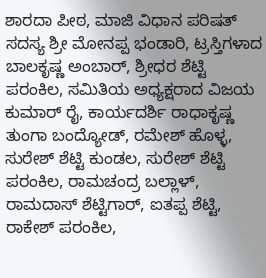ಶಾರದಾ ಪೀಠ, ಮಾಜಿ ವಿಧಾನ ಪರಿಷತ್ ಸದಸ್ಯ ಶ್ರೀ ಮೋನಪ್ಪ ಭಂಡಾರಿ, ಟ್ರಸ್ತಿಗಳಾದ ಬಾಲಕೃಷ್ಣ ಅಂಬಾರ್, ಶ್ರೀಧರ ಶೆಟ್ಟಿ ಪರಂಕಿಲ, ಸಮಿತಿಯ ಅಧ್ಯಕ್ಷರಾದ ವಿಜಯ ಕುಮಾರ್ ರೈ, ಕಾರ್ಯದರ್ಶಿ ರಾಧಾಕೃಷ್ಣ ತುಂಗಾ ಬಂದ್ಯೋಡ್, ರಮೇಶ್ ಹೊಳ್ಳ, ಸುರೇಶ್ ಶೆಟ್ಟಿ ಕುಂಡಲ, ಸುರೇಶ್ ಶೆಟ್ಟಿ ಪರಂಕಿಲ, ರಾಮಚಂದ್ರ ಬಲ್ಲಾಳ್, ರಾಮದಾಸ್ ಶೆಟ್ಟಿಗಾರ್, ಐತಪ್ಪ ಶೆಟ್ಟಿ, ರಾಕೇಶ್ ಪರಂಕಿಲ,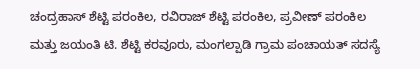ಚಂದ್ರಹಾಸ್ ಶೆಟ್ಟಿ ಪರಂಕಿಲ, ರವಿರಾಜ್ ಶೆಟ್ಟಿ ಪರಂಕಿಲ, ಪ್ರವೀಣ್ ಪರಂಕಿಲ ಮತ್ತು ಜಯಂತಿ ಟಿ. ಶೆಟ್ಟಿ ಕರವೂರು, ಮಂಗಲ್ಪಾಡಿ ಗ್ರಾಮ ಪಂಚಾಯತ್ ಸದಸ್ಯೆ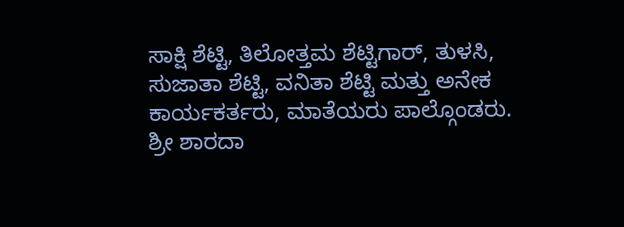ಸಾಕ್ಷಿ ಶೆಟ್ಟಿ, ತಿಲೋತ್ತಮ ಶೆಟ್ಟಿಗಾರ್, ತುಳಸಿ, ಸುಜಾತಾ ಶೆಟ್ಟಿ, ವನಿತಾ ಶೆಟ್ಟಿ ಮತ್ತು ಅನೇಕ ಕಾರ್ಯಕರ್ತರು, ಮಾತೆಯರು ಪಾಲ್ಗೊಂಡರು. ಶ್ರೀ ಶಾರದಾ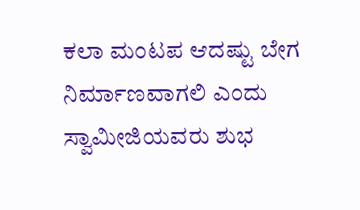ಕಲಾ ಮಂಟಪ ಆದಷ್ಟು ಬೇಗ ನಿರ್ಮಾಣವಾಗಲಿ ಎಂದು ಸ್ವಾಮೀಜಿಯವರು ಶುಭ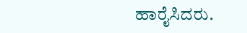ಹಾರೈಸಿದರು.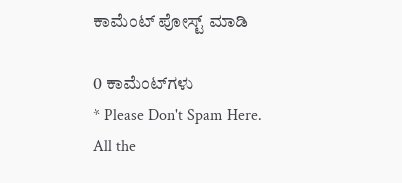ಕಾಮೆಂಟ್‌‌ ಪೋಸ್ಟ್‌ ಮಾಡಿ

0 ಕಾಮೆಂಟ್‌ಗಳು
* Please Don't Spam Here. All the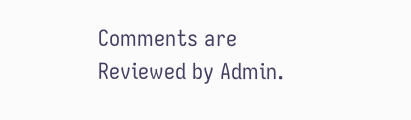Comments are Reviewed by Admin.